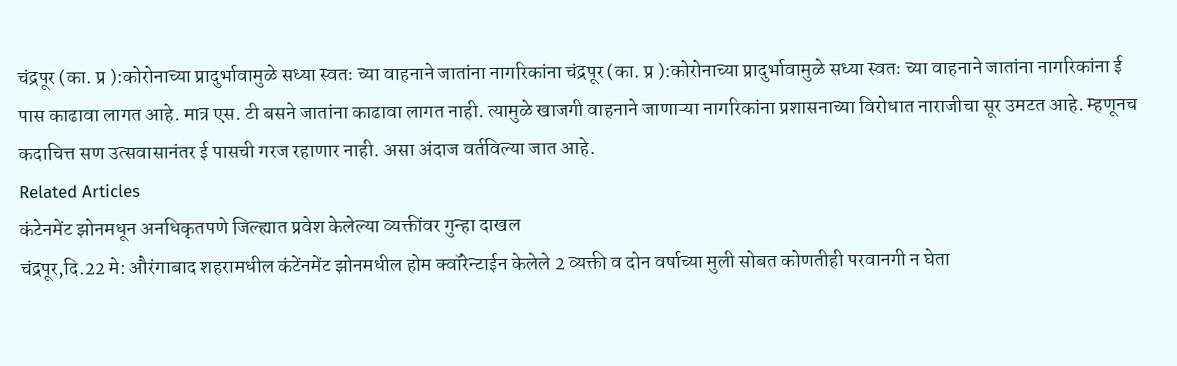चंद्रपूर (का. प्र ):कोरोनाच्या प्रादुर्भावामुळे सध्या स्वतः च्या वाहनाने जातांना नागरिकांना चंद्रपूर (का. प्र ):कोरोनाच्या प्रादुर्भावामुळे सध्या स्वतः च्या वाहनाने जातांना नागरिकांना ई पास काढावा लागत आहे. मात्र एस. टी बसने जातांना काढावा लागत नाही. त्यामुळे खाजगी वाहनाने जाणाऱ्या नागरिकांना प्रशासनाच्या विरोधात नाराजीचा सूर उमटत आहे. म्हणूनच कदाचित्त सण उत्सवासानंतर ई पासची गरज रहाणार नाही. असा अंदाज वर्तविल्या जात आहे.
Related Articles
कंटेनमेंट झोनमधून अनधिकृतपणे जिल्ह्यात प्रवेश केलेल्या व्यक्तींवर गुन्हा दाखल
चंद्रपूर,दि.22 मे: औरंगाबाद शहरामधील कंटेंनमेंट झोनमधील होम क्वॉरेन्टाईन केलेले 2 व्यक्ती व दोन वर्षाच्या मुली सोबत कोणतीही परवानगी न घेता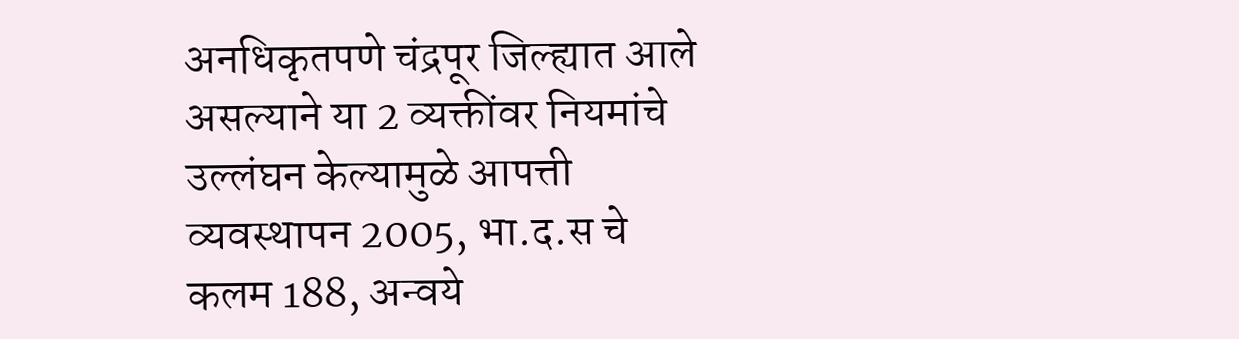अनधिकृतपणे चंद्रपूर जिल्ह्यात आले असल्याने या 2 व्यक्तींवर नियमांचे उल्लंघन केल्यामुळे आपत्ती व्यवस्थापन 2005, भा.द.स चे कलम 188, अन्वये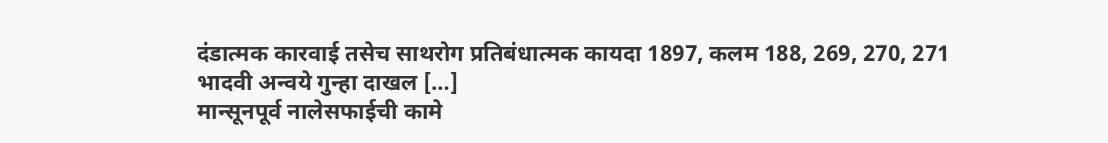दंडात्मक कारवाई तसेच साथरोग प्रतिबंधात्मक कायदा 1897, कलम 188, 269, 270, 271 भादवी अन्वये गुन्हा दाखल […]
मान्सूनपूर्व नालेसफाईची कामे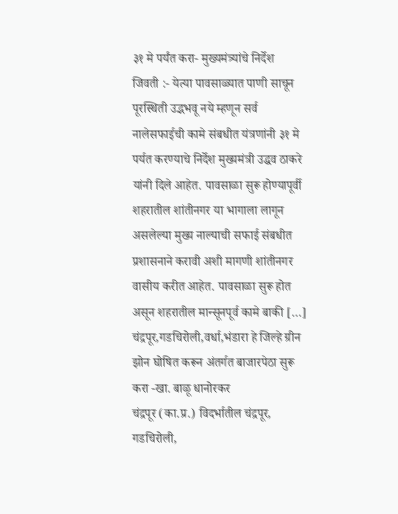३१ मे पर्यंत करा- मुख्यमंत्र्यांचे निर्देश
जिवती :- येत्या पावसाळ्यात पाणी साचून पूरस्थिती उद्भभवू नये म्हणून सर्व नालेसफाईची कामे संबधीत यंत्रणांनी ३१ मे पर्यत करण्याचे निर्देश मुख्यमंत्री उद्धव ठाकरे यांनी दिले आहेत. पावसाळा सुरू होण्यापूर्वी शहरातील शांतीनगर या भागाला लागून असलेल्या मुख्य नाल्याची सफाई संबधीत प्रशासनाने करावी अशी मागणी शांतीनगर वासीय करीत आहेत. पावसाळा सुरू होत असून शहरातील मान्सूनपूर्व कामे बाकी […]
चंद्रपूर,गडचिरोली,वर्धा,भंडारा हे जिल्हे ग्रीन झोन घोषित करून अंतर्गत बाजारपेठा सुरू करा -खा. बाळू धानोरकर
चंद्रपूर (का.प्र.) विदर्भातील चंद्रपूर, गडचिरोली,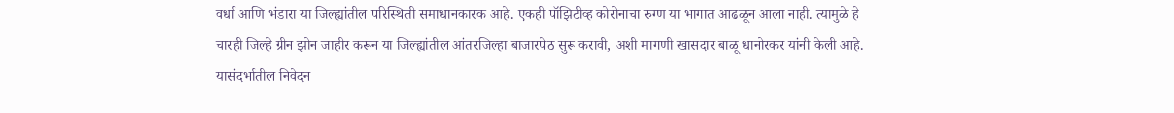वर्धा आणि भंडारा या जिल्ह्यांतील परिस्थिती समाधानकारक आहे. एकही पॉझिटीव्ह कोरोनाचा रुग्ण या भागात आढळून आला नाही. त्यामुळे हे चारही जिल्हे ग्रीन झोन जाहीर करून या जिल्ह्यांतील आंतरजिल्हा बाजारपेठ सुरू करावी, अशी मागणी खासदार बाळू धानोरकर यांनी केली आहे. यासंदर्भातील निवेदन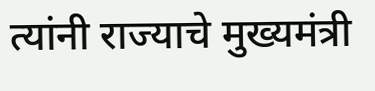त्यांनी राज्याचे मुख्यमंत्री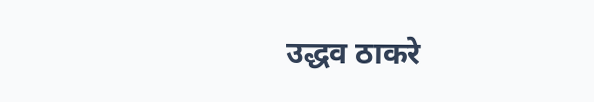उद्धव ठाकरे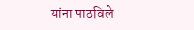यांना पाठविले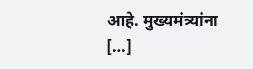आहे. मुख्यमंत्र्यांना […]